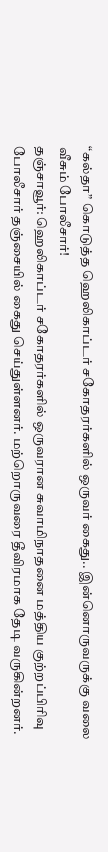“கல்தா” கொடுத்த ஹெலிகாப்டர் சகோதரர்களில் ஒருவர் கைது.. இன்னொருவருக்கு வலை வீசும் போலீசார்!
தஞ்சாவூர்: ஹெலிகாப்டர் சகோதரர்களில் ஒருவரான சுவாமிநாதனை மத்திய குற்றப்பிரிவு போலீசார் தஞ்சையில் கைது செய்துள்ளனர். மற்றொருவரை தீவிரமாக தேடி வருகின்றனர்.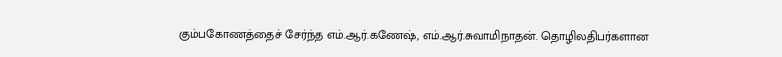கும்பகோணத்தைச் சேர்ந்த எம்.ஆர்.கணேஷ், எம்.ஆர்.சுவாமிநாதன். தொழிலதிபர்களான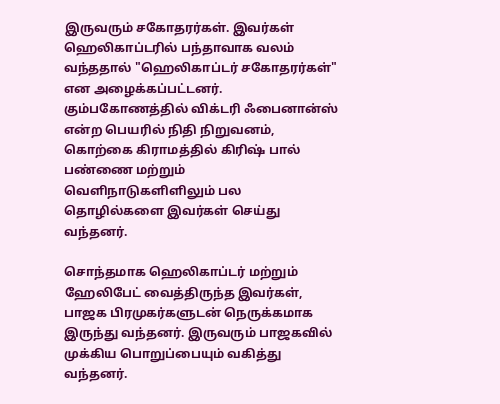இருவரும் சகோதரர்கள். இவர்கள் ஹெலிகாப்டரில் பந்தாவாக வலம் வந்ததால் "ஹெலிகாப்டர் சகோதரர்கள்" என அழைக்கப்பட்டனர். கும்பகோணத்தில் விக்டரி ஃபைனான்ஸ் என்ற பெயரில் நிதி நிறுவனம், கொற்கை கிராமத்தில் கிரிஷ் பால் பண்ணை மற்றும் வெளிநாடுகளிளிலும் பல தொழில்களை இவர்கள் செய்து வந்தனர்.

சொந்தமாக ஹெலிகாப்டர் மற்றும் ஹேலிபேட் வைத்திருந்த இவர்கள், பாஜக பிரமுகர்களுடன் நெருக்கமாக இருந்து வந்தனர். இருவரும் பாஜகவில் முக்கிய பொறுப்பையும் வகித்து வந்தனர்.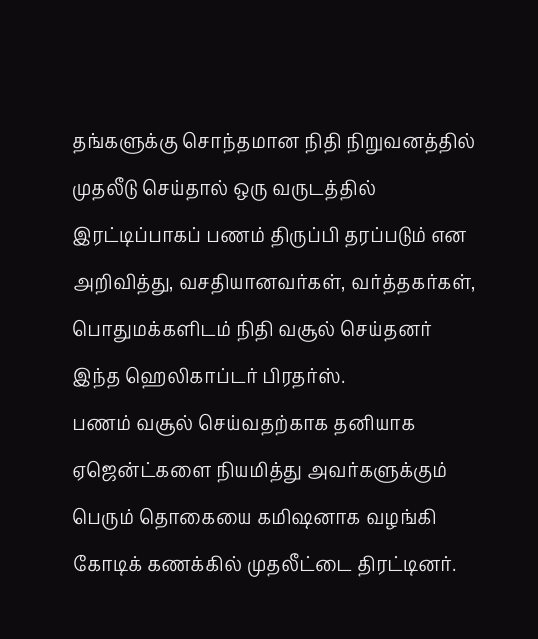தங்களுக்கு சொந்தமான நிதி நிறுவனத்தில் முதலீடு செய்தால் ஒரு வருடத்தில் இரட்டிப்பாகப் பணம் திருப்பி தரப்படும் என அறிவித்து, வசதியானவர்கள், வர்த்தகர்கள், பொதுமக்களிடம் நிதி வசூல் செய்தனர் இந்த ஹெலிகாப்டர் பிரதர்ஸ்.
பணம் வசூல் செய்வதற்காக தனியாக ஏஜென்ட்களை நியமித்து அவர்களுக்கும் பெரும் தொகையை கமிஷனாக வழங்கி கோடிக் கணக்கில் முதலீட்டை திரட்டினர்.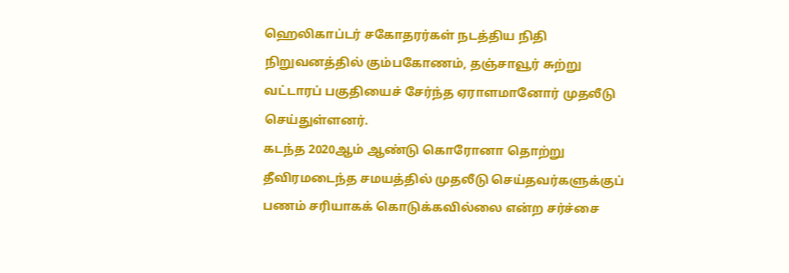ஹெலிகாப்டர் சகோதரர்கள் நடத்திய நிதி நிறுவனத்தில் கும்பகோணம், தஞ்சாவூர் சுற்று வட்டாரப் பகுதியைச் சேர்ந்த ஏராளமானோர் முதலீடு செய்துள்ளனர்.
கடந்த 2020ஆம் ஆண்டு கொரோனா தொற்று தீவிரமடைந்த சமயத்தில் முதலீடு செய்தவர்களுக்குப் பணம் சரியாகக் கொடுக்கவில்லை என்ற சர்ச்சை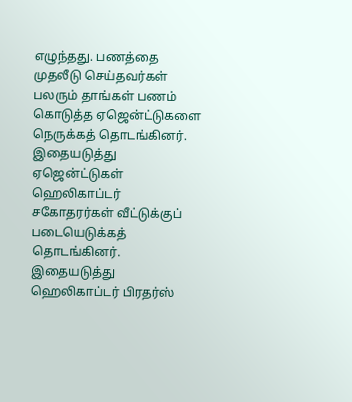எழுந்தது. பணத்தை முதலீடு செய்தவர்கள் பலரும் தாங்கள் பணம் கொடுத்த ஏஜென்ட்டுகளை நெருக்கத் தொடங்கினர். இதையடுத்து ஏஜென்ட்டுகள் ஹெலிகாப்டர் சகோதரர்கள் வீட்டுக்குப் படையெடுக்கத் தொடங்கினர். இதையடுத்து ஹெலிகாப்டர் பிரதர்ஸ்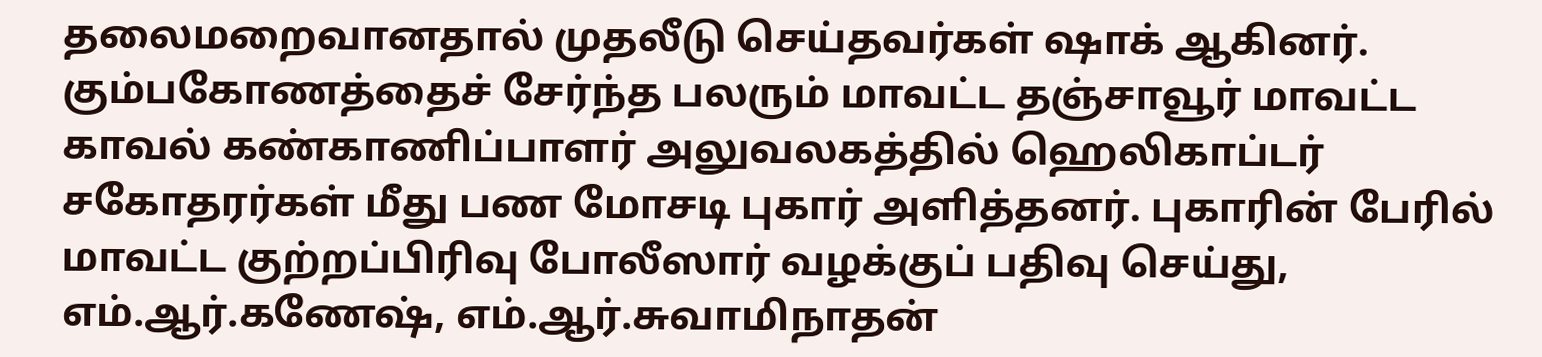தலைமறைவானதால் முதலீடு செய்தவர்கள் ஷாக் ஆகினர்.
கும்பகோணத்தைச் சேர்ந்த பலரும் மாவட்ட தஞ்சாவூர் மாவட்ட காவல் கண்காணிப்பாளர் அலுவலகத்தில் ஹெலிகாப்டர் சகோதரர்கள் மீது பண மோசடி புகார் அளித்தனர். புகாரின் பேரில் மாவட்ட குற்றப்பிரிவு போலீஸார் வழக்குப் பதிவு செய்து, எம்.ஆர்.கணேஷ், எம்.ஆர்.சுவாமிநாதன்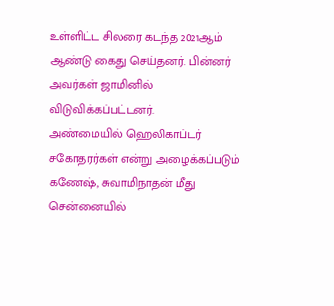உள்ளிட்ட சிலரை கடந்த 2021ஆம் ஆண்டு கைது செய்தனர். பின்னர் அவர்கள் ஜாமினில் விடுவிக்கப்பட்டனர்.
அண்மையில் ஹெலிகாப்டர் சகோதரர்கள் என்று அழைக்கப்படும் கணேஷ், சுவாமிநாதன் மீது சென்னையில்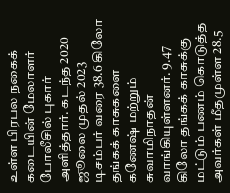உள்ள பிரபல நகைக் கடையின் மேலாளர் போலீசில் புகார் அளித்தார். கடந்த 2020 ஜூலை முதல் 2023 டிசம்பர் வரை 38.6 கிலோ தங்கக் காசுகளை கணேஷ் மற்றும் சுவாமிநாதன் வாங்கியுள்ளனர். 9.47 கிலோ தங்கக் காசுக்கு மட்டும் பணம் கொடுத்த அவர்கள் மீதமுள்ள 28.5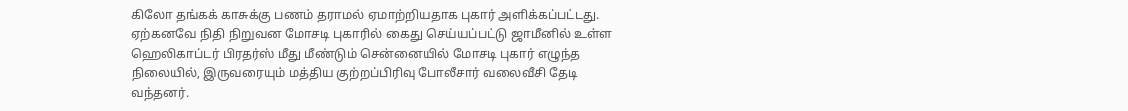கிலோ தங்கக் காசுக்கு பணம் தராமல் ஏமாற்றியதாக புகார் அளிக்கப்பட்டது.
ஏற்கனவே நிதி நிறுவன மோசடி புகாரில் கைது செய்யப்பட்டு ஜாமீனில் உள்ள ஹெலிகாப்டர் பிரதர்ஸ் மீது மீண்டும் சென்னையில் மோசடி புகார் எழுந்த நிலையில், இருவரையும் மத்திய குற்றப்பிரிவு போலீசார் வலைவீசி தேடி வந்தனர்.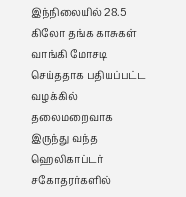இந்நிலையில் 28.5 கிலோ தங்க காசுகள் வாங்கி மோசடி செய்ததாக பதியப்பட்ட வழக்கில் தலைமறைவாக இருந்து வந்த ஹெலிகாப்டர் சகோதரர்களில்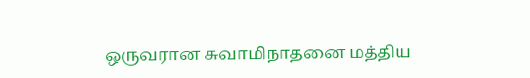ஒருவரான சுவாமிநாதனை மத்திய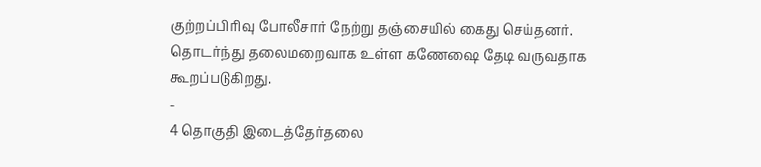குற்றப்பிரிவு போலீசார் நேற்று தஞ்சையில் கைது செய்தனர். தொடர்ந்து தலைமறைவாக உள்ள கணேஷை தேடி வருவதாக கூறப்படுகிறது.
-
4 தொகுதி இடைத்தேர்தலை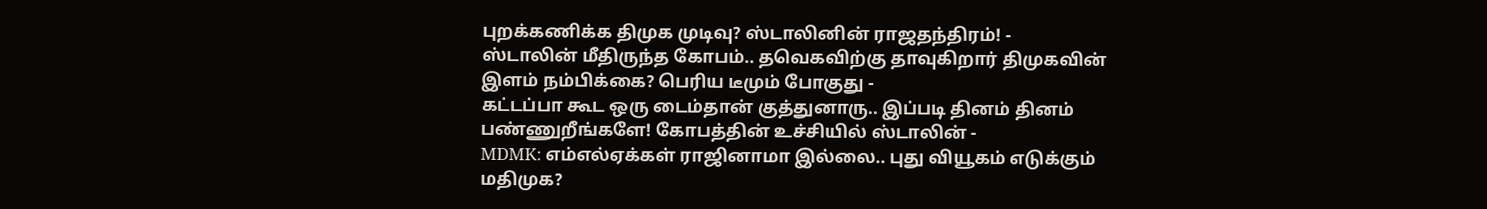புறக்கணிக்க திமுக முடிவு? ஸ்டாலினின் ராஜதந்திரம்! -
ஸ்டாலின் மீதிருந்த கோபம்.. தவெகவிற்கு தாவுகிறார் திமுகவின் இளம் நம்பிக்கை? பெரிய டீமும் போகுது -
கட்டப்பா கூட ஒரு டைம்தான் குத்துனாரு.. இப்படி தினம் தினம் பண்ணுறீங்களே! கோபத்தின் உச்சியில் ஸ்டாலின் -
MDMK: எம்எல்ஏக்கள் ராஜினாமா இல்லை.. புது வியூகம் எடுக்கும் மதிமுக?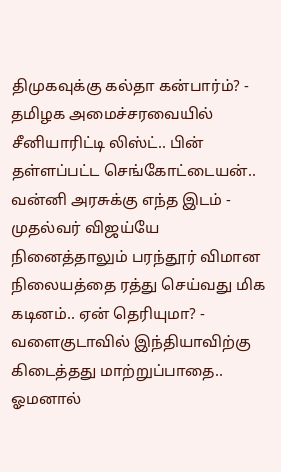திமுகவுக்கு கல்தா கன்பார்ம்? -
தமிழக அமைச்சரவையில் சீனியாரிட்டி லிஸ்ட்.. பின் தள்ளப்பட்ட செங்கோட்டையன்.. வன்னி அரசுக்கு எந்த இடம் -
முதல்வர் விஜய்யே நினைத்தாலும் பரந்தூர் விமான நிலையத்தை ரத்து செய்வது மிக கடினம்.. ஏன் தெரியுமா? -
வளைகுடாவில் இந்தியாவிற்கு கிடைத்தது மாற்றுப்பாதை.. ஓமனால்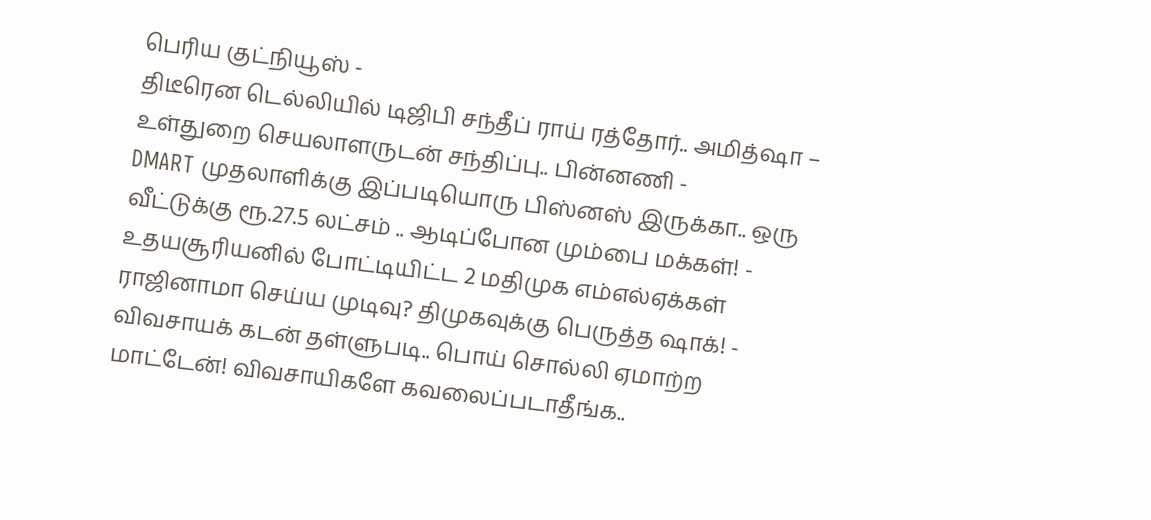பெரிய குட்நியூஸ் -
திடீரென டெல்லியில் டிஜிபி சந்தீப் ராய் ரத்தோர்.. அமித்ஷா – உள்துறை செயலாளருடன் சந்திப்பு.. பின்னணி -
DMART முதலாளிக்கு இப்படியொரு பிஸ்னஸ் இருக்கா.. ஒரு வீட்டுக்கு ரூ.27.5 லட்சம் .. ஆடிப்போன மும்பை மக்கள்! -
உதயசூரியனில் போட்டியிட்ட 2 மதிமுக எம்எல்ஏக்கள் ராஜினாமா செய்ய முடிவு? திமுகவுக்கு பெருத்த ஷாக்! -
விவசாயக் கடன் தள்ளுபடி.. பொய் சொல்லி ஏமாற்ற மாட்டேன்! விவசாயிகளே கவலைப்படாதீங்க..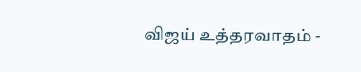விஜய் உத்தரவாதம் -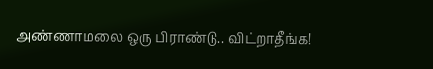அண்ணாமலை ஒரு பிராண்டு.. விட்றாதீங்க!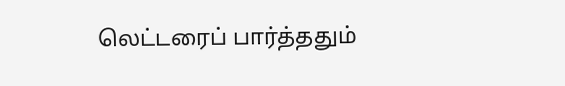லெட்டரைப் பார்த்ததும்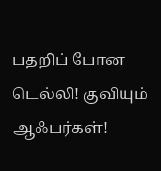பதறிப் போன டெல்லி! குவியும் ஆஃபர்கள்!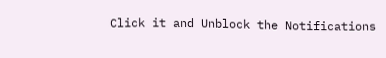Click it and Unblock the Notifications